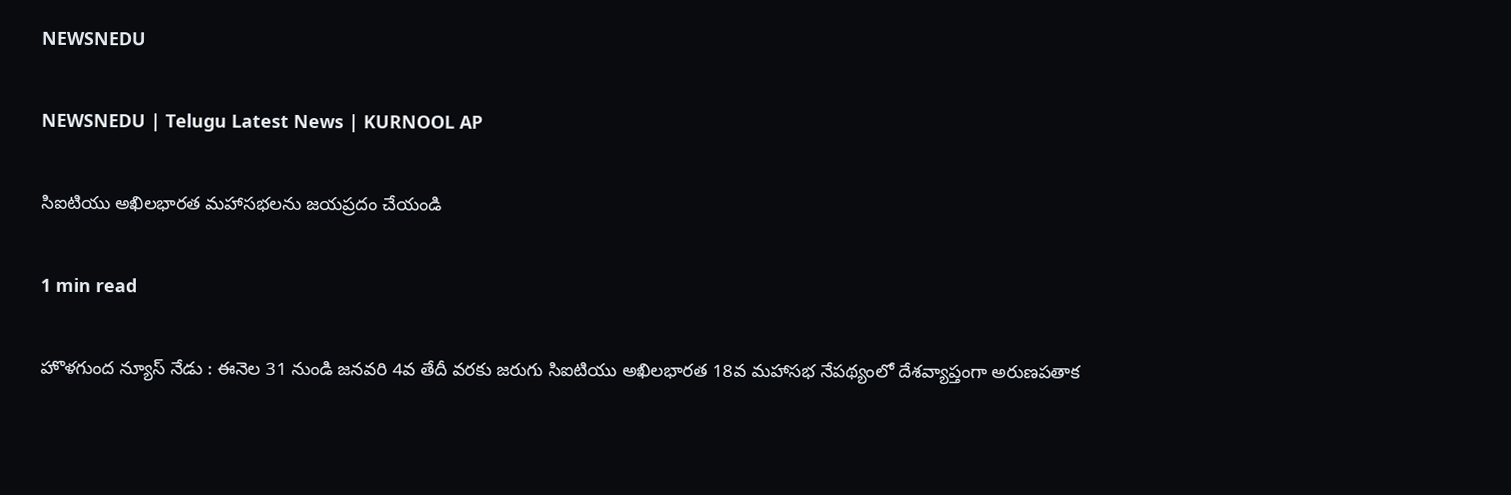NEWSNEDU

NEWSNEDU | Telugu Latest News | KURNOOL AP

సిఐటియు అఖిలభారత మహాసభలను జయప్రదం చేయండి

1 min read

హొళగుంద న్యూస్ నేడు : ఈనెల 31 నుండి జనవరి 4వ తేదీ వరకు జరుగు సిఐటియు అఖిలభారత 18వ మహాసభ నేపథ్యంలో దేశవ్యాప్తంగా అరుణపతాక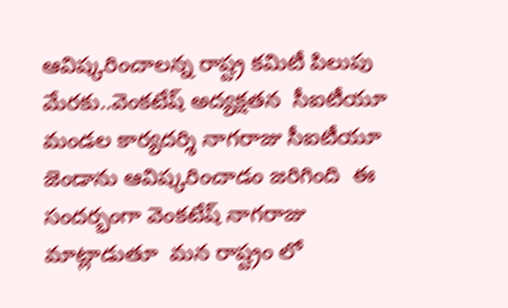ఆవిష్కరించాలన్న రాష్ట్ర కమిటీ పిలుపు మేరకు..వెంకటేష్ అద్యక్షతన  సీఐటీయూ మండల కార్యదర్శి నాగరాజు సీఐటీయూ జెండాను ఆవిష్కరించాడం జరిగింది  ఈ సందర్భంగా వెంకటేష్ నాగరాజు  మాట్లాడుతూ  మన రాష్ట్రం లో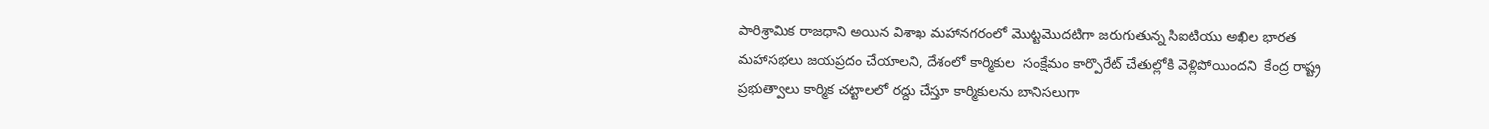పారిశ్రామిక రాజధాని అయిన విశాఖ మహానగరంలో మొట్టమొదటిగా జరుగుతున్న సిఐటియు అఖిల భారత మహాసభలు జయప్రదం చేయాలని, దేశంలో కార్మికుల  సంక్షేమం కార్పొరేట్ చేతుల్లోకి వెళ్లిపోయిందని  కేంద్ర రాష్ట్ర ప్రభుత్వాలు కార్మిక చట్టాలలో రద్దు చేస్తూ కార్మికులను బానిసలుగా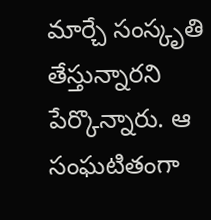మార్చే సంస్కృతి తేస్తున్నారని పేర్కొన్నారు. ఆ సంఘటితంగా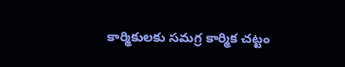కార్మికులకు సమగ్ర కార్మిక చట్టం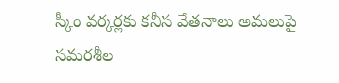స్కీం వర్కర్లకు కనీస వేతనాలు అమలుపై సమరశీల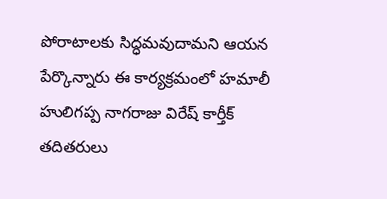పోరాటాలకు సిద్ధమవుదామని ఆయన పేర్కొన్నారు ఈ కార్యక్రమంలో హమాలీ హులిగప్ప నాగరాజు విరేష్ కార్తీక్ తదితరులు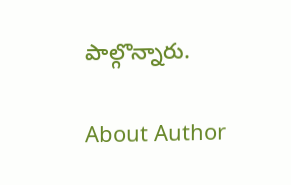పాల్గొన్నారు.

About Author